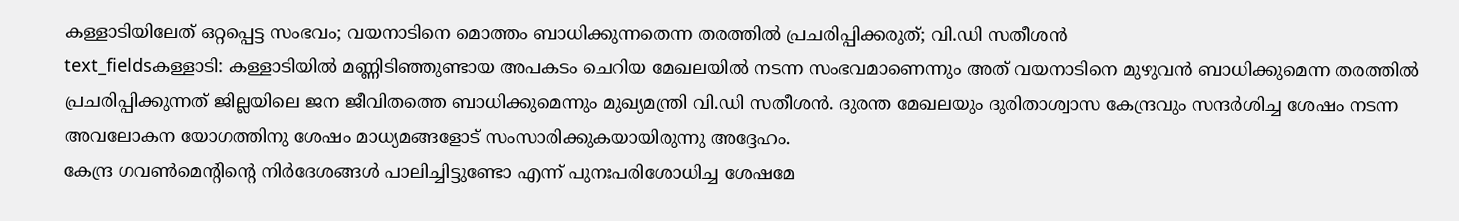കള്ളാടിയിലേത് ഒറ്റപ്പെട്ട സംഭവം; വയനാടിനെ മൊത്തം ബാധിക്കുന്നതെന്ന തരത്തിൽ പ്രചരിപ്പിക്കരുത്; വി.ഡി സതീശൻ
text_fieldsകള്ളാടി: കള്ളാടിയിൽ മണ്ണിടിഞ്ഞുണ്ടായ അപകടം ചെറിയ മേഖലയിൽ നടന്ന സംഭവമാണെന്നും അത് വയനാടിനെ മുഴുവൻ ബാധിക്കുമെന്ന തരത്തിൽ പ്രചരിപ്പിക്കുന്നത് ജില്ലയിലെ ജന ജീവിതത്തെ ബാധിക്കുമെന്നും മുഖ്യമന്ത്രി വി.ഡി സതീശൻ. ദുരന്ത മേഖലയും ദുരിതാശ്വാസ കേന്ദ്രവും സന്ദർശിച്ച ശേഷം നടന്ന അവലോകന യോഗത്തിനു ശേഷം മാധ്യമങ്ങളോട് സംസാരിക്കുകയായിരുന്നു അദ്ദേഹം.
കേന്ദ്ര ഗവൺമെന്റിന്റെ നിർദേശങ്ങൾ പാലിച്ചിട്ടുണ്ടോ എന്ന് പുനഃപരിശോധിച്ച ശേഷമേ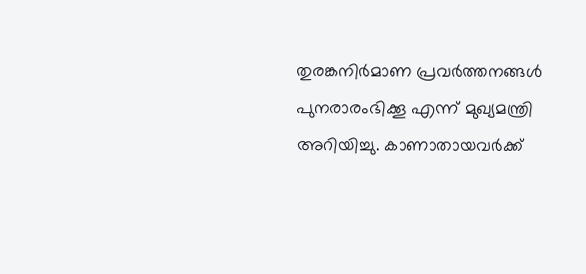തുരങ്കനിർമാണ പ്രവർത്തനങ്ങൾ പുനരാരംഭിക്കൂ എന്ന് മുഖ്യമന്ത്രി അറിയിച്ചു. കാണാതായവർക്ക്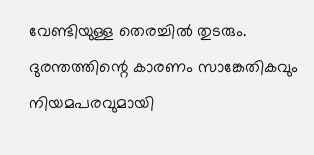വേണ്ടിയുള്ള തെരച്ചിൽ തുടരും. ദുരന്തത്തിന്റെ കാരണം സാങ്കേതികവും നിയമപരവുമായി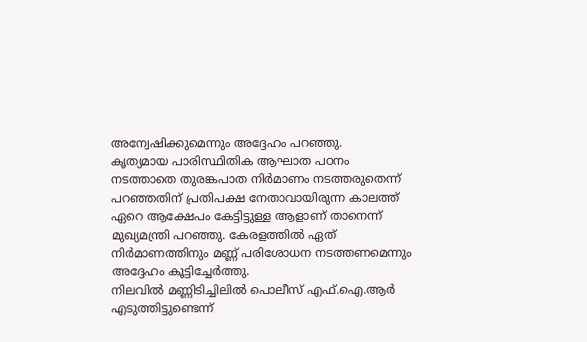അന്വേഷിക്കുമെന്നും അദ്ദേഹം പറഞ്ഞു.
കൃത്യമായ പാരിസ്ഥിതിക ആഘാത പഠനം നടത്താതെ തുരങ്കപാത നിർമാണം നടത്തരുതെന്ന് പറഞ്ഞതിന് പ്രതിപക്ഷ നേതാവായിരുന്ന കാലത്ത് ഏറെ ആക്ഷേപം കേട്ടിട്ടുള്ള ആളാണ് താനെന്ന് മുഖ്യമന്ത്രി പറഞ്ഞു. കേരളത്തിൽ ഏത് നിർമാണത്തിനും മണ്ണ് പരിശോധന നടത്തണമെന്നും അദ്ദേഹം കൂട്ടിച്ചേർത്തു.
നിലവിൽ മണ്ണിടിച്ചിലിൽ പൊലീസ് എഫ്.ഐ.ആർ എടുത്തിട്ടുണ്ടെന്ന്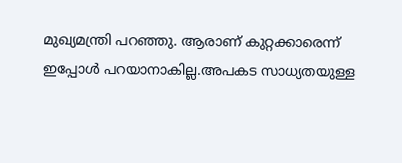മുഖ്യമന്ത്രി പറഞ്ഞു. ആരാണ് കുറ്റക്കാരെന്ന് ഇപ്പോൾ പറയാനാകില്ല.അപകട സാധ്യതയുള്ള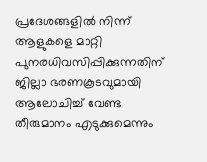പ്രദേശങ്ങളിൽ നിന്ന് ആളുകളെ മാറ്റി പുനരധിവസിപ്പിക്കുന്നതിന് ജില്ലാ ഭരണകൂടവുമായി ആലോചിച്ച് വേണ്ട തീരുമാനം എടുക്കുമെന്നും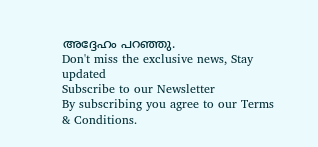അദ്ദേഹം പറഞ്ഞു.
Don't miss the exclusive news, Stay updated
Subscribe to our Newsletter
By subscribing you agree to our Terms & Conditions.